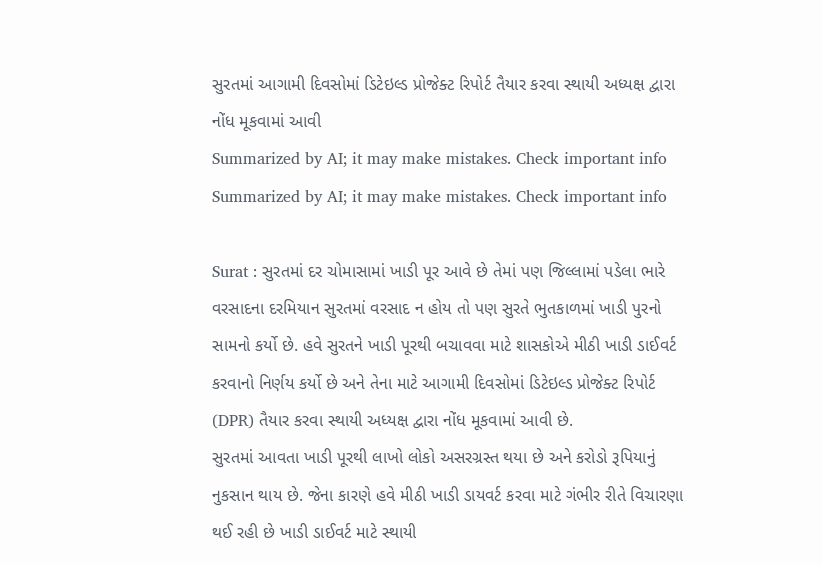સુરતમાં આગામી દિવસોમાં ડિટેઇલ્ડ પ્રોજેક્ટ રિપોર્ટ તૈયાર કરવા સ્થાયી અધ્યક્ષ દ્વારા નોંધ મૂકવામાં આવી
Summarized by AI; it may make mistakes. Check important info
Summarized by AI; it may make mistakes. Check important info

Surat : સુરતમાં દર ચોમાસામાં ખાડી પૂર આવે છે તેમાં પણ જિલ્લામાં પડેલા ભારે વરસાદના દરમિયાન સુરતમાં વરસાદ ન હોય તો પણ સુરતે ભુતકાળમાં ખાડી પુરનો સામનો કર્યો છે. હવે સુરતને ખાડી પૂરથી બચાવવા માટે શાસકોએ મીઠી ખાડી ડાઈવર્ટ કરવાનો નિર્ણય કર્યો છે અને તેના માટે આગામી દિવસોમાં ડિટેઇલ્ડ પ્રોજેક્ટ રિપોર્ટ (DPR) તૈયાર કરવા સ્થાયી અધ્યક્ષ દ્વારા નોંધ મૂકવામાં આવી છે.
સુરતમાં આવતા ખાડી પૂરથી લાખો લોકો અસરગ્રસ્ત થયા છે અને કરોડો રૂપિયાનું નુકસાન થાય છે. જેના કારણે હવે મીઠી ખાડી ડાયવર્ટ કરવા માટે ગંભીર રીતે વિચારણા થઈ રહી છે ખાડી ડાઈવર્ટ માટે સ્થાયી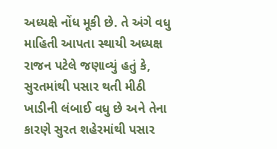અધ્યક્ષે નોંધ મૂકી છે. તે અંગે વધુ માહિતી આપતા સ્થાયી અધ્યક્ષ રાજન પટેલે જણાવ્યું હતું કે, સુરતમાંથી પસાર થતી મીઠી ખાડીની લંબાઈ વધુ છે અને તેના કારણે સુરત શહેરમાંથી પસાર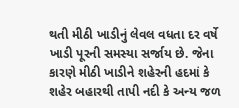થતી મીઠી ખાડીનું લેવલ વધતા દર વર્ષે ખાડી પૂરની સમસ્યા સર્જાય છે. જેના કારણે મીઠી ખાડીને શહેરની હદમાં કે શહેર બહારથી તાપી નદી કે અન્ય જળ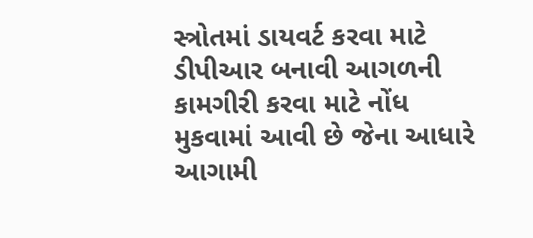સ્ત્રોતમાં ડાયવર્ટ કરવા માટે ડીપીઆર બનાવી આગળની કામગીરી કરવા માટે નોંધ મુકવામાં આવી છે જેના આધારે આગામી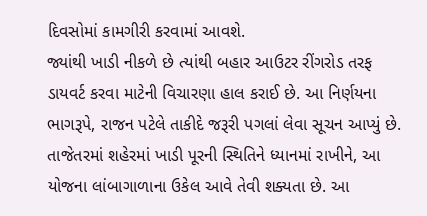દિવસોમાં કામગીરી કરવામાં આવશે.
જ્યાંથી ખાડી નીકળે છે ત્યાંથી બહાર આઉટર રીંગરોડ તરફ ડાયવર્ટ કરવા માટેની વિચારણા હાલ કરાઈ છે. આ નિર્ણયના ભાગરૂપે, રાજન પટેલે તાકીદે જરૂરી પગલાં લેવા સૂચન આપ્યું છે. તાજેતરમાં શહેરમાં ખાડી પૂરની સ્થિતિને ધ્યાનમાં રાખીને, આ યોજના લાંબાગાળાના ઉકેલ આવે તેવી શક્યતા છે. આ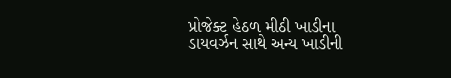પ્રોજેક્ટ હેઠળ મીઠી ખાડીના ડાયવર્ઝન સાથે અન્ય ખાડીની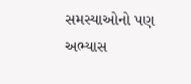સમસ્યાઓનો પણ અભ્યાસ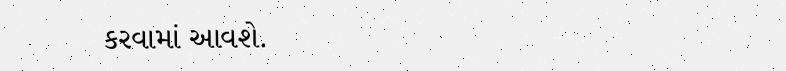કરવામાં આવશે.